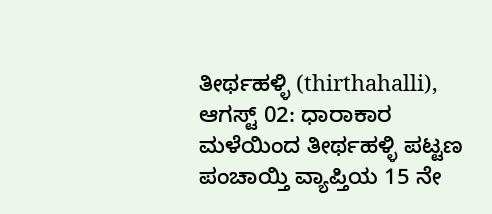ತೀರ್ಥಹಳ್ಳಿ (thirthahalli), ಆಗಸ್ಟ್ 02: ಧಾರಾಕಾರ ಮಳೆಯಿಂದ ತೀರ್ಥಹಳ್ಳಿ ಪಟ್ಟಣ ಪಂಚಾಯ್ತಿ ವ್ಯಾಪ್ತಿಯ 15 ನೇ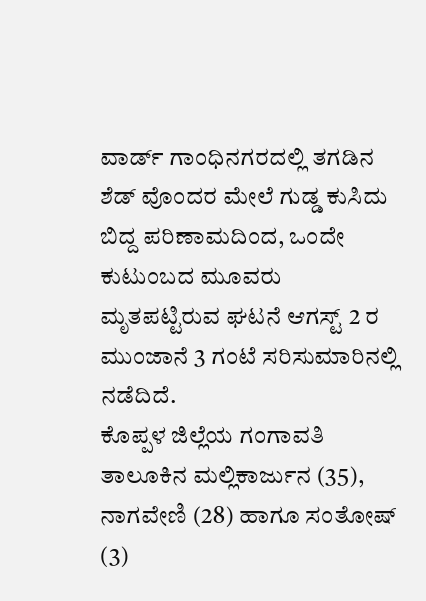ವಾರ್ಡ್ ಗಾಂಧಿನಗರದಲ್ಲಿ ತಗಡಿನ ಶೆಡ್ ವೊಂದರ ಮೇಲೆ ಗುಡ್ಡ ಕುಸಿದು ಬಿದ್ದ ಪರಿಣಾಮದಿಂದ, ಒಂದೇ ಕುಟುಂಬದ ಮೂವರು ಮೃತಪಟ್ಟಿರುವ ಘಟನೆ ಆಗಸ್ಟ್ 2 ರ ಮುಂಜಾನೆ 3 ಗಂಟೆ ಸರಿಸುಮಾರಿನಲ್ಲಿ ನಡೆದಿದೆ.
ಕೊಪ್ಪಳ ಜಿಲ್ಲೆಯ ಗಂಗಾವತಿ ತಾಲೂಕಿನ ಮಲ್ಲಿಕಾರ್ಜುನ (35), ನಾಗವೇಣಿ (28) ಹಾಗೂ ಸಂತೋಷ್ (3)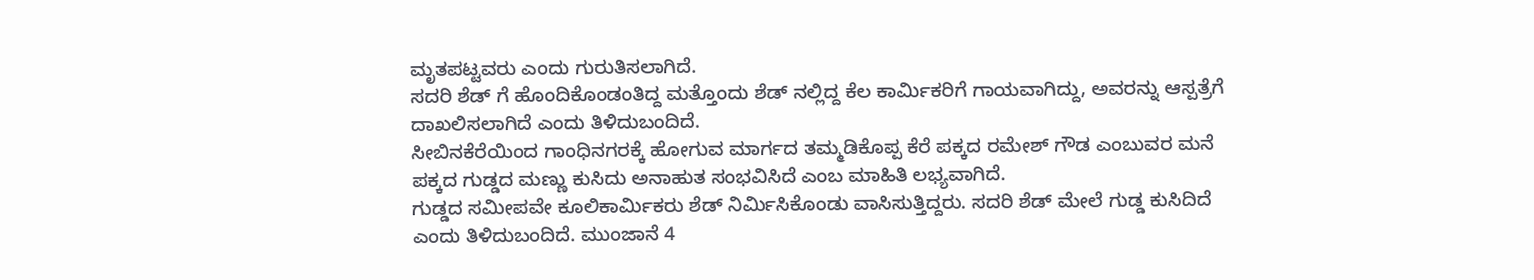ಮೃತಪಟ್ಟವರು ಎಂದು ಗುರುತಿಸಲಾಗಿದೆ.
ಸದರಿ ಶೆಡ್ ಗೆ ಹೊಂದಿಕೊಂಡಂತಿದ್ದ ಮತ್ತೊಂದು ಶೆಡ್ ನಲ್ಲಿದ್ದ ಕೆಲ ಕಾರ್ಮಿಕರಿಗೆ ಗಾಯವಾಗಿದ್ದು, ಅವರನ್ನು ಆಸ್ಪತ್ರೆಗೆ ದಾಖಲಿಸಲಾಗಿದೆ ಎಂದು ತಿಳಿದುಬಂದಿದೆ.
ಸೀಬಿನಕೆರೆಯಿಂದ ಗಾಂಧಿನಗರಕ್ಕೆ ಹೋಗುವ ಮಾರ್ಗದ ತಮ್ಮಡಿಕೊಪ್ಪ ಕೆರೆ ಪಕ್ಕದ ರಮೇಶ್ ಗೌಡ ಎಂಬುವರ ಮನೆ ಪಕ್ಕದ ಗುಡ್ಡದ ಮಣ್ಣು ಕುಸಿದು ಅನಾಹುತ ಸಂಭವಿಸಿದೆ ಎಂಬ ಮಾಹಿತಿ ಲಭ್ಯವಾಗಿದೆ.
ಗುಡ್ಡದ ಸಮೀಪವೇ ಕೂಲಿಕಾರ್ಮಿಕರು ಶೆಡ್ ನಿರ್ಮಿಸಿಕೊಂಡು ವಾಸಿಸುತ್ತಿದ್ದರು. ಸದರಿ ಶೆಡ್ ಮೇಲೆ ಗುಡ್ಡ ಕುಸಿದಿದೆ ಎಂದು ತಿಳಿದುಬಂದಿದೆ. ಮುಂಜಾನೆ 4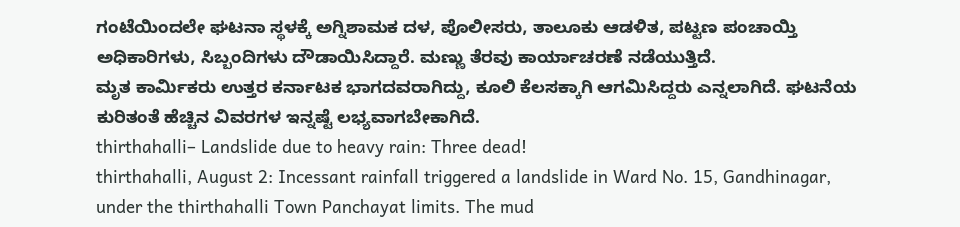ಗಂಟೆಯಿಂದಲೇ ಘಟನಾ ಸ್ಥಳಕ್ಕೆ ಅಗ್ನಿಶಾಮಕ ದಳ, ಪೊಲೀಸರು, ತಾಲೂಕು ಆಡಳಿತ, ಪಟ್ಟಣ ಪಂಚಾಯ್ತಿ ಅಧಿಕಾರಿಗಳು, ಸಿಬ್ಬಂದಿಗಳು ದೌಡಾಯಿಸಿದ್ದಾರೆ. ಮಣ್ಣು ತೆರವು ಕಾರ್ಯಾಚರಣೆ ನಡೆಯುತ್ತಿದೆ.
ಮೃತ ಕಾರ್ಮಿಕರು ಉತ್ತರ ಕರ್ನಾಟಕ ಭಾಗದವರಾಗಿದ್ದು, ಕೂಲಿ ಕೆಲಸಕ್ಕಾಗಿ ಆಗಮಿಸಿದ್ದರು ಎನ್ನಲಾಗಿದೆ. ಘಟನೆಯ ಕುರಿತಂತೆ ಹೆಚ್ಚಿನ ವಿವರಗಳ ಇನ್ನಷ್ಟೆ ಲಭ್ಯವಾಗಬೇಕಾಗಿದೆ.
thirthahalli– Landslide due to heavy rain: Three dead!
thirthahalli, August 2: Incessant rainfall triggered a landslide in Ward No. 15, Gandhinagar, under the thirthahalli Town Panchayat limits. The mud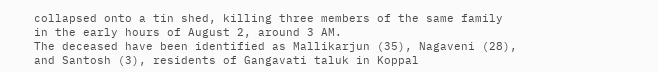collapsed onto a tin shed, killing three members of the same family in the early hours of August 2, around 3 AM.
The deceased have been identified as Mallikarjun (35), Nagaveni (28), and Santosh (3), residents of Gangavati taluk in Koppal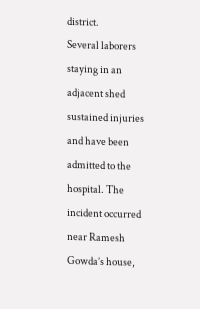district.
Several laborers staying in an adjacent shed sustained injuries and have been admitted to the hospital. The incident occurred near Ramesh Gowda’s house,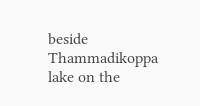beside Thammadikoppa lake on the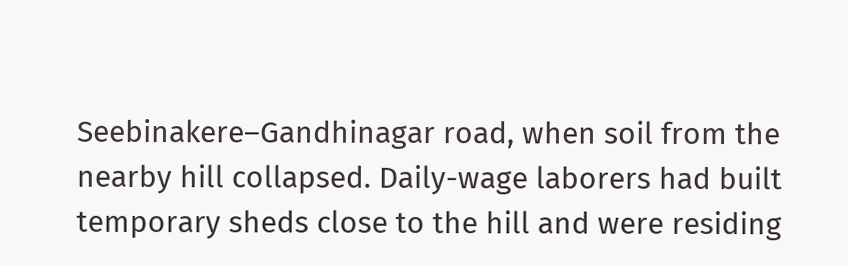Seebinakere–Gandhinagar road, when soil from the nearby hill collapsed. Daily-wage laborers had built temporary sheds close to the hill and were residing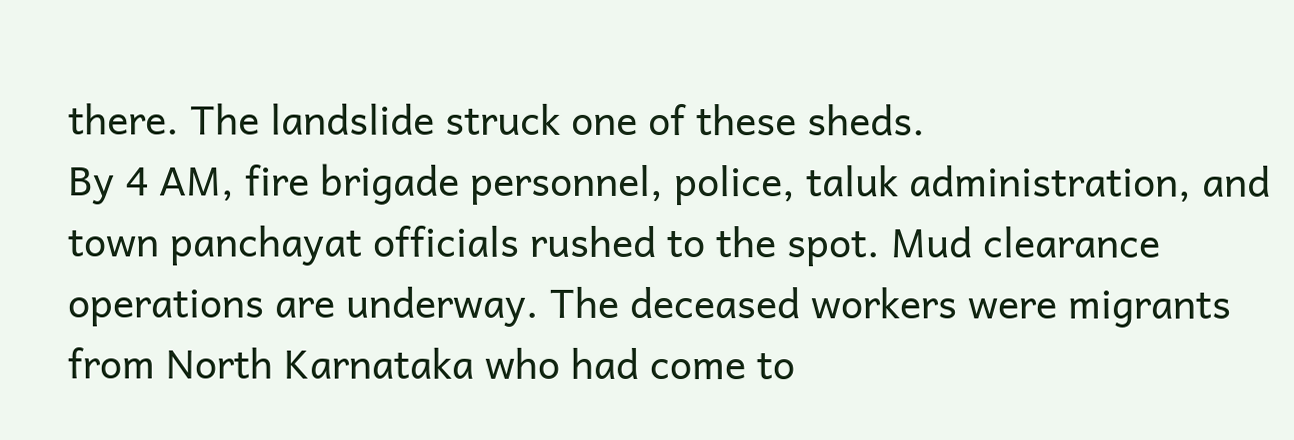there. The landslide struck one of these sheds.
By 4 AM, fire brigade personnel, police, taluk administration, and town panchayat officials rushed to the spot. Mud clearance operations are underway. The deceased workers were migrants from North Karnataka who had come to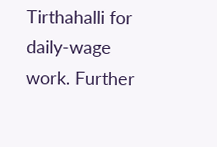Tirthahalli for daily-wage work. Further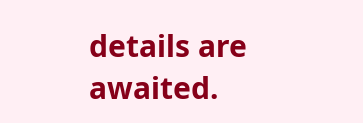details are awaited.